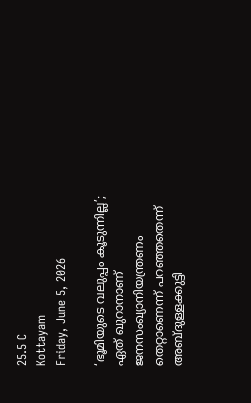25.5 C
Kottayam
Friday, June 5, 2026

‘ഭൂമിയുടെ വലുപ്പം കൂടുന്നില്ല’; ഏത് ഖുറാനാണ് ജനസംഖ്യാനിയന്ത്രണം തെറ്റാണെന്ന് പറഞ്ഞതെന്ന് അബ്ദുള്ളക്കുട്ടി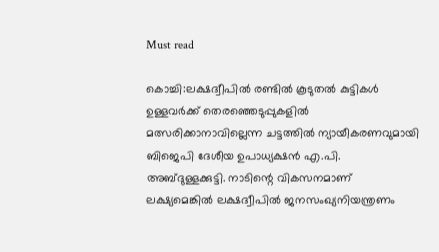Must read

കൊച്ചി:ലക്ഷദ്വീപില്‍ രണ്ടില്‍ കൂടുതല്‍ കുട്ടികള്‍ ഉള്ളവര്‍ക്ക് തെരഞ്ഞെടുപ്പുകളില്‍ മത്സരിക്കാനാവില്ലെന്ന ചട്ടത്തില്‍ ന്യായീകരണവുമായി ബിജെപി ദേശീയ ഉപാധ്യക്ഷന്‍ എ.പി. അബ്ദുള്ളക്കുട്ടി. നാടിന്റെ വികസനമാണ് ലക്ഷ്യമെങ്കില്‍ ലക്ഷദ്വീപില്‍ ജനസംഖ്യനിയന്ത്രണം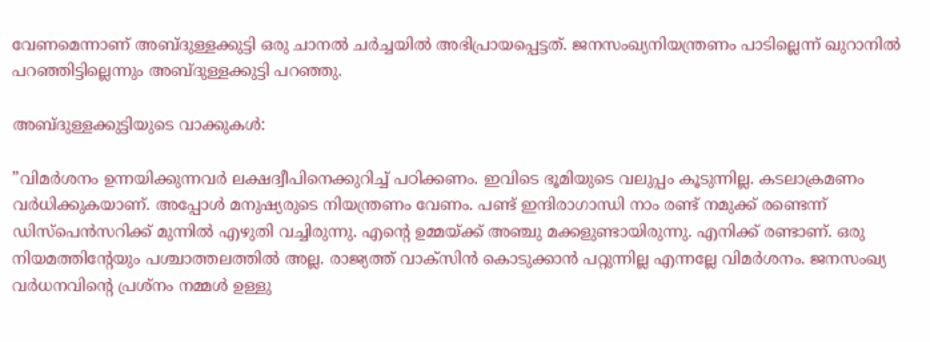വേണമെന്നാണ് അബ്ദുള്ളക്കുട്ടി ഒരു ചാനൽ ചർച്ചയിൽ അഭിപ്രായപ്പെട്ടത്. ജനസംഖ്യനിയന്ത്രണം പാടില്ലെന്ന് ഖുറാനില്‍ പറഞ്ഞിട്ടില്ലെന്നും അബ്ദുള്ളക്കുട്ടി പറഞ്ഞു.

അബ്ദുള്ളക്കുട്ടിയുടെ വാക്കുകള്‍:

”വിമര്‍ശനം ഉന്നയിക്കുന്നവര്‍ ലക്ഷദ്വീപിനെക്കുറിച്ച് പഠിക്കണം. ഇവിടെ ഭൂമിയുടെ വലുപ്പം കൂടുന്നില്ല. കടലാക്രമണം വര്‍ധിക്കുകയാണ്. അപ്പോള്‍ മനുഷ്യരുടെ നിയന്ത്രണം വേണം. പണ്ട് ഇന്ദിരാഗാന്ധി നാം രണ്ട് നമുക്ക് രണ്ടെന്ന് ഡിസ്‌പെന്‍സറിക്ക് മുന്നില്‍ എഴുതി വച്ചിരുന്നു. എന്റെ ഉമ്മയ്ക്ക് അഞ്ചു മക്കളുണ്ടായിരുന്നു. എനിക്ക് രണ്ടാണ്. ഒരു നിയമത്തിന്റേയും പശ്ചാത്തലത്തില്‍ അല്ല. രാജ്യത്ത് വാക്‌സിന്‍ കൊടുക്കാന്‍ പറ്റുന്നില്ല എന്നല്ലേ വിമര്‍ശനം. ജനസംഖ്യ വര്‍ധനവിന്റെ പ്രശ്‌നം നമ്മള്‍ ഉള്ളു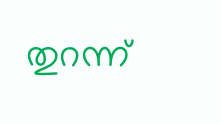തുറന്ന്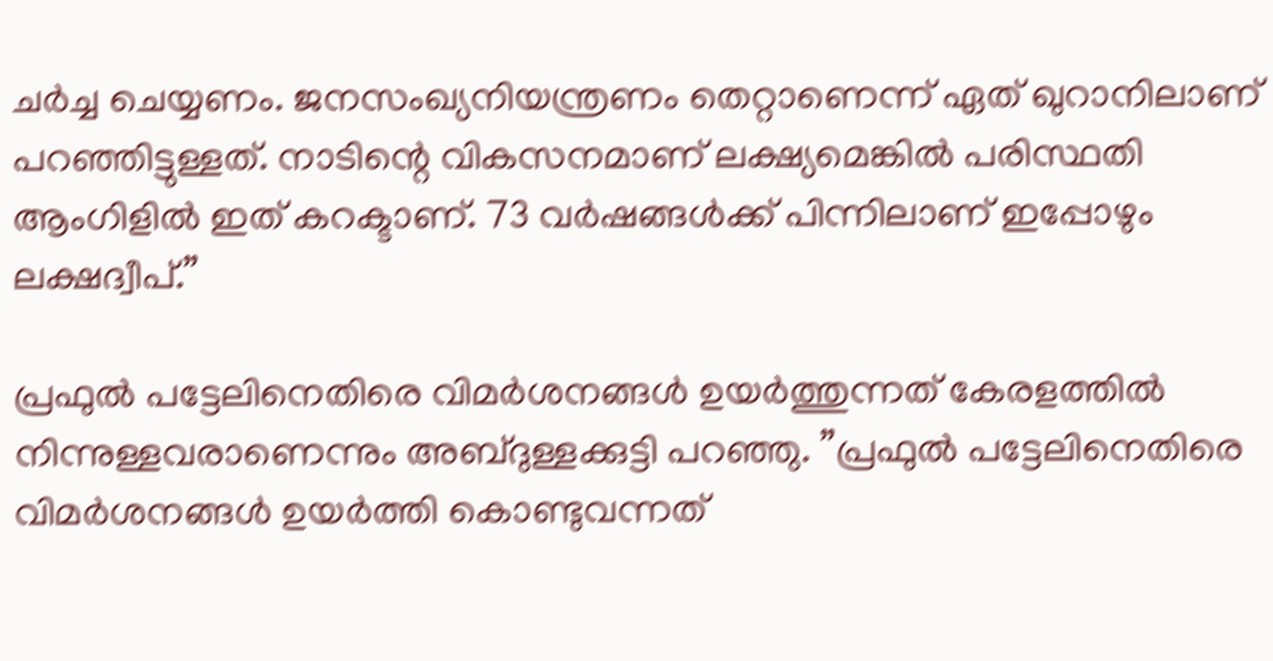ചര്‍ച്ച ചെയ്യണം. ജനസംഖ്യനിയന്ത്രണം തെറ്റാണെന്ന് ഏത് ഖുറാനിലാണ് പറഞ്ഞിട്ടുള്ളത്. നാടിന്റെ വികസനമാണ് ലക്ഷ്യമെങ്കില്‍ പരിസ്ഥതി ആംഗിളില്‍ ഇത് കറക്ടാണ്. 73 വര്‍ഷങ്ങള്‍ക്ക് പിന്നിലാണ് ഇപ്പോഴും ലക്ഷദ്വീപ്.”

പ്രഫുല്‍ പട്ടേലിനെതിരെ വിമര്‍ശനങ്ങള്‍ ഉയര്‍ത്തുന്നത് കേരളത്തില്‍ നിന്നുള്ളവരാണെന്നും അബ്ദുള്ളക്കുട്ടി പറഞ്ഞു. ”പ്രഫുല്‍ പട്ടേലിനെതിരെ വിമര്‍ശനങ്ങള്‍ ഉയര്‍ത്തി കൊണ്ടുവന്നത്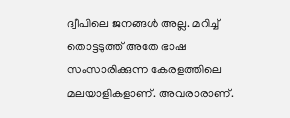ദ്വീപിലെ ജനങ്ങള്‍ അല്ല. മറിച്ച് തൊട്ടടുത്ത് അതേ ഭാഷ സംസാരിക്കുന്ന കേരളത്തിലെ മലയാളികളാണ്. അവരാരാണ്.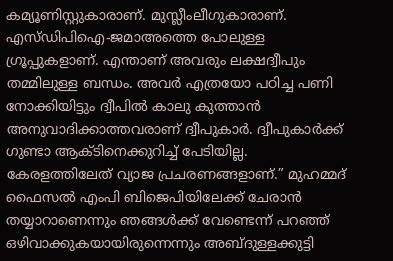കമ്യൂണിസ്റ്റുകാരാണ്. മുസ്ലീംലീഗുകാരാണ്. എസ്ഡിപിഐ-ജമാഅത്തെ പോലുള്ള ഗ്രൂപ്പുകളാണ്. എന്താണ് അവരും ലക്ഷദ്വീപും തമ്മിലുള്ള ബന്ധം. അവര്‍ എത്രയോ പഠിച്ച പണി നോക്കിയിട്ടും ദ്വീപില്‍ കാലു കുത്താന്‍ അനുവാദിക്കാത്തവരാണ് ദ്വീപുകാര്‍. ദ്വീപുകാര്‍ക്ക് ഗുണ്ടാ ആക്ടിനെക്കുറിച്ച് പേടിയില്ല. കേരളത്തിലേത് വ്യാജ പ്രചരണങ്ങളാണ്.” മുഹമ്മദ് ഫൈസല്‍ എംപി ബിജെപിയിലേക്ക് ചേരാന്‍ തയ്യാറാണെന്നും ഞങ്ങള്‍ക്ക് വേണ്ടെന്ന് പറഞ്ഞ് ഒഴിവാക്കുകയായിരുന്നെന്നും അബ്ദുള്ളക്കുട്ടി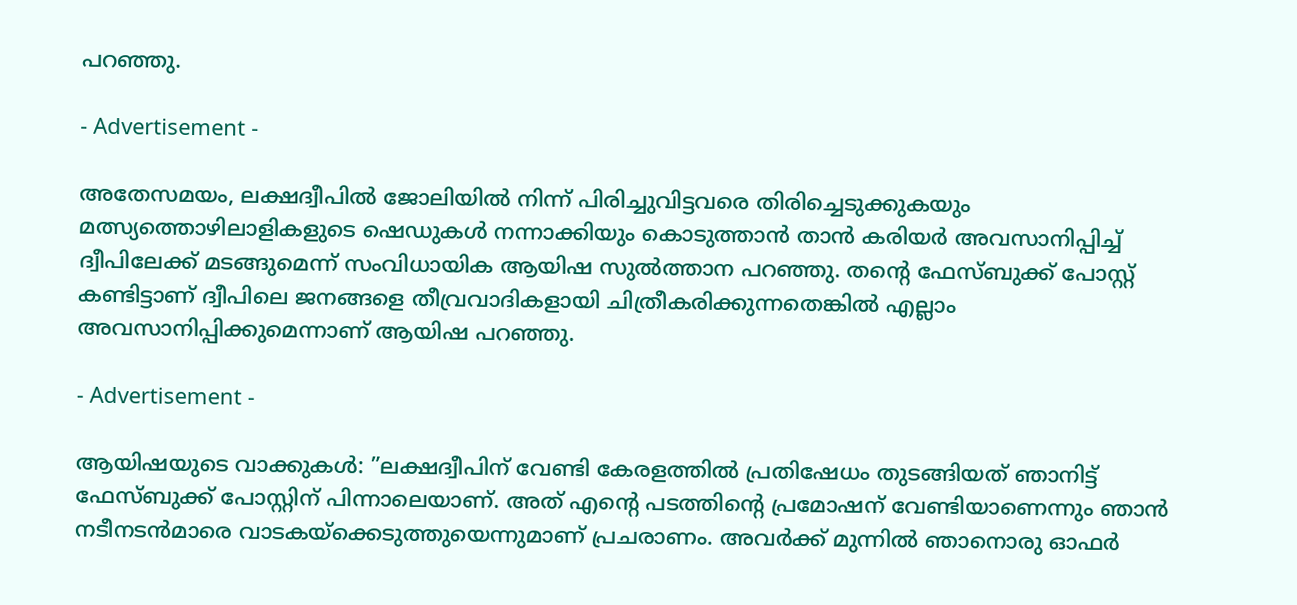പറഞ്ഞു.

- Advertisement -

അതേസമയം, ലക്ഷദ്വീപില്‍ ജോലിയില്‍ നിന്ന് പിരിച്ചുവിട്ടവരെ തിരിച്ചെടുക്കുകയും മത്സ്യത്തൊഴിലാളികളുടെ ഷെഡുകള്‍ നന്നാക്കിയും കൊടുത്താന്‍ താന്‍ കരിയര്‍ അവസാനിപ്പിച്ച് ദ്വീപിലേക്ക് മടങ്ങുമെന്ന് സംവിധായിക ആയിഷ സുല്‍ത്താന പറഞ്ഞു. തന്റെ ഫേസ്ബുക്ക് പോസ്റ്റ് കണ്ടിട്ടാണ് ദ്വീപിലെ ജനങ്ങളെ തീവ്രവാദികളായി ചിത്രീകരിക്കുന്നതെങ്കില്‍ എല്ലാം അവസാനിപ്പിക്കുമെന്നാണ് ആയിഷ പറഞ്ഞു.

- Advertisement -

ആയിഷയുടെ വാക്കുകള്‍: ”ലക്ഷദ്വീപിന് വേണ്ടി കേരളത്തില്‍ പ്രതിഷേധം തുടങ്ങിയത് ഞാനിട്ട് ഫേസ്ബുക്ക് പോസ്റ്റിന് പിന്നാലെയാണ്. അത് എന്റെ പടത്തിന്റെ പ്രമോഷന് വേണ്ടിയാണെന്നും ഞാന്‍ നടീനടന്‍മാരെ വാടകയ്‌ക്കെടുത്തുയെന്നുമാണ് പ്രചരാണം. അവര്‍ക്ക് മുന്നില്‍ ഞാനൊരു ഓഫര്‍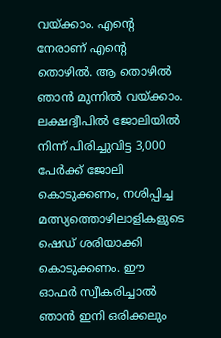വയ്ക്കാം. എന്റെ നേരാണ് എന്റെ തൊഴില്‍. ആ തൊഴില്‍ ഞാന്‍ മുന്നില്‍ വയ്ക്കാം. ലക്ഷദ്വീപില്‍ ജോലിയില്‍ നിന്ന് പിരിച്ചുവിട്ട 3,000 പേര്‍ക്ക് ജോലി കൊടുക്കണം, നശിപ്പിച്ച മത്സ്യത്തൊഴിലാളികളുടെ ഷെഡ് ശരിയാക്കി കൊടുക്കണം. ഈ ഓഫര്‍ സ്വീകരിച്ചാല്‍ ഞാന്‍ ഇനി ഒരിക്കലും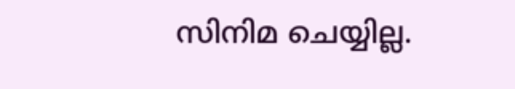സിനിമ ചെയ്യില്ല.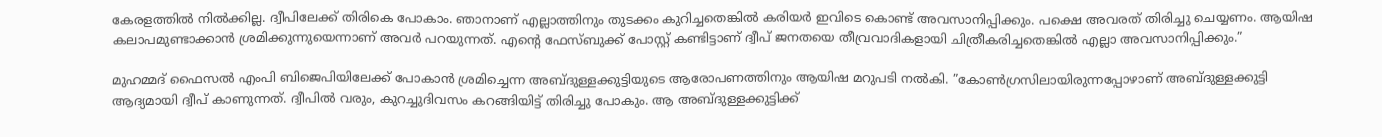കേരളത്തില്‍ നില്‍ക്കില്ല. ദ്വീപിലേക്ക് തിരികെ പോകാം. ഞാനാണ് എല്ലാത്തിനും തുടക്കം കുറിച്ചതെങ്കില്‍ കരിയര്‍ ഇവിടെ കൊണ്ട് അവസാനിപ്പിക്കും. പക്ഷെ അവരത് തിരിച്ചു ചെയ്യണം. ആയിഷ കലാപമുണ്ടാക്കാന്‍ ശ്രമിക്കുന്നുയെന്നാണ് അവര്‍ പറയുന്നത്. എന്റെ ഫേസ്ബുക്ക് പോസ്റ്റ് കണ്ടിട്ടാണ് ദ്വീപ് ജനതയെ തീവ്രവാദികളായി ചിത്രീകരിച്ചതെങ്കില്‍ എല്ലാ അവസാനിപ്പിക്കും.”

മുഹമ്മദ് ഫൈസല്‍ എംപി ബിജെപിയിലേക്ക് പോകാന്‍ ശ്രമിച്ചെന്ന അബ്ദുള്ളക്കുട്ടിയുടെ ആരോപണത്തിനും ആയിഷ മറുപടി നല്‍കി. ”കോണ്‍ഗ്രസിലായിരുന്നപ്പോഴാണ് അബ്ദുള്ളക്കുട്ടി ആദ്യമായി ദ്വീപ് കാണുന്നത്. ദ്വീപില്‍ വരും, കുറച്ചുദിവസം കറങ്ങിയിട്ട് തിരിച്ചു പോകും. ആ അബ്ദുള്ളക്കുട്ടിക്ക്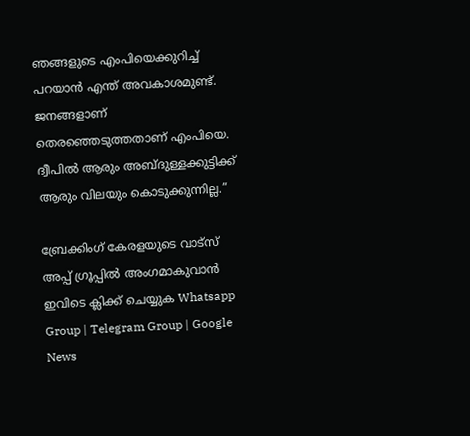ഞങ്ങളുടെ എംപിയെക്കുറിച്ച് പറയാന്‍ എന്ത് അവകാശമുണ്ട്. ജനങ്ങളാണ് തെരഞ്ഞെടുത്തതാണ് എംപിയെ. ദ്വീപില്‍ ആരും അബ്ദുള്ളക്കുട്ടിക്ക് ആരും വിലയും കൊടുക്കുന്നില്ല.”

ബ്രേക്കിംഗ് കേരളയുടെ വാട്സ് അപ്പ് ഗ്രൂപ്പിൽ അംഗമാകുവാൻ ഇവിടെ ക്ലിക്ക് ചെയ്യുക Whatsapp Group | Telegram Group | Google News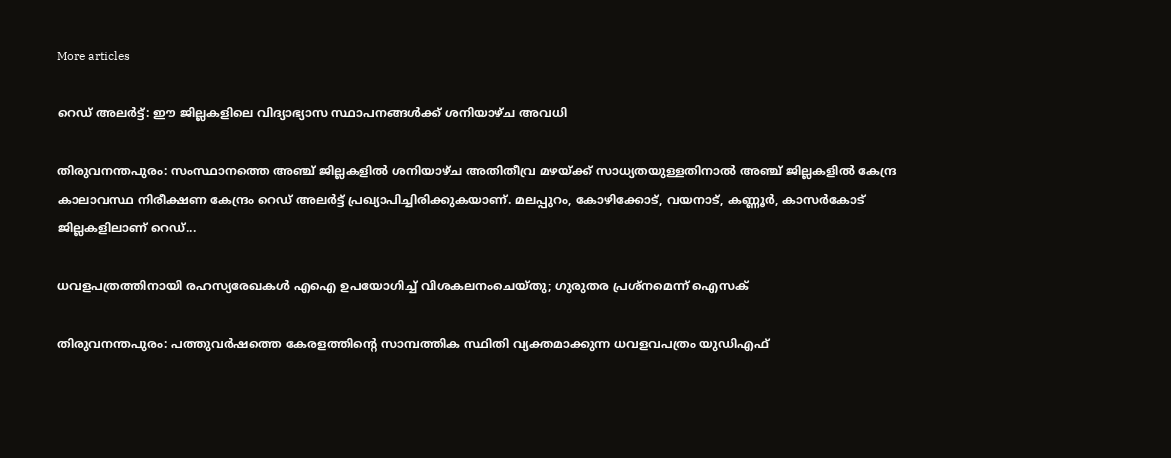More articles

റെഡ് അലർട്ട്: ഈ ജില്ലകളിലെ വിദ്യാഭ്യാസ സ്ഥാപനങ്ങൾക്ക് ശനിയാഴ്ച അവധി

തിരുവനന്തപുരം: സംസ്ഥാനത്തെ അഞ്ച് ജില്ലകളിൽ ശനിയാഴ്ച അതിതീവ്ര മഴയ്ക്ക് സാധ്യതയുള്ളതിനാൽ അഞ്ച് ജില്ലകളിൽ കേന്ദ്ര കാലാവസ്ഥ നിരീക്ഷണ കേന്ദ്രം റെഡ് അലർട്ട് പ്രഖ്യാപിച്ചിരിക്കുകയാണ്. മലപ്പുറം, കോഴിക്കോട്, വയനാട്, കണ്ണൂർ, കാസർകോട് ജില്ലകളിലാണ് റെഡ്...

ധവളപത്രത്തിനായി രഹസ്യരേഖകൾ എഐ ഉപയോഗിച്ച് വിശകലനംചെയ്തു; ഗുരുതര പ്രശ്‌നമെന്ന് ഐസക്

തിരുവനന്തപുരം: പത്തുവർഷത്തെ കേരളത്തിന്റെ സാമ്പത്തിക സ്ഥിതി വ്യക്തമാക്കുന്ന ധവളവപത്രം യുഡിഎഫ്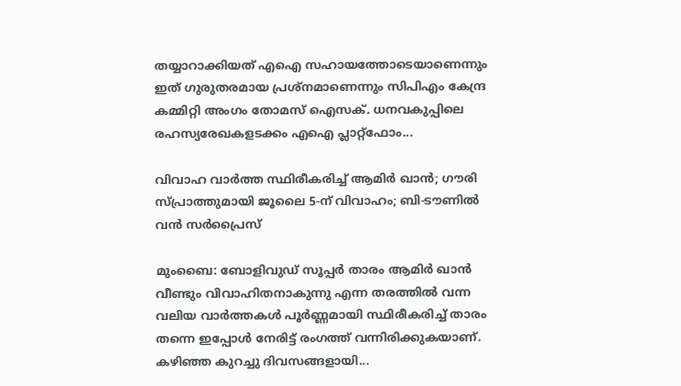തയ്യാറാക്കിയത് എഐ സഹായത്തോടെയാണെന്നും ഇത് ഗുരുതരമായ പ്രശ്‌നമാണെന്നും സിപിഎം കേന്ദ്ര കമ്മിറ്റി അംഗം തോമസ് ഐസക്. ധനവകുപ്പിലെ രഹസ്യരേഖകളടക്കം എഐ പ്ലാറ്റ്‌ഫോം...

വിവാഹ വാർത്ത സ്ഥിരീകരിച്ച് ആമിർ ഖാൻ; ഗൗരി സ്പ്രാത്തുമായി ജൂലൈ 5-ന് വിവാഹം; ബി-ടൗണിൽ വൻ സർപ്രൈസ്

മുംബൈ: ബോളിവുഡ് സൂപ്പർ താരം ആമിർ ഖാൻ വീണ്ടും വിവാഹിതനാകുന്നു എന്ന തരത്തിൽ വന്ന വലിയ വാർത്തകൾ പൂർണ്ണമായി സ്ഥിരീകരിച്ച് താരം തന്നെ ഇപ്പോൾ നേരിട്ട് രംഗത്ത് വന്നിരിക്കുകയാണ്. കഴിഞ്ഞ കുറച്ചു ദിവസങ്ങളായി...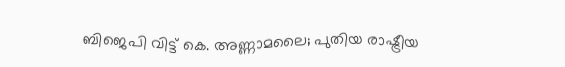ബിജെപി വിട്ട് കെ. അണ്ണാമലൈ; പുതിയ രാഷ്ട്രീയ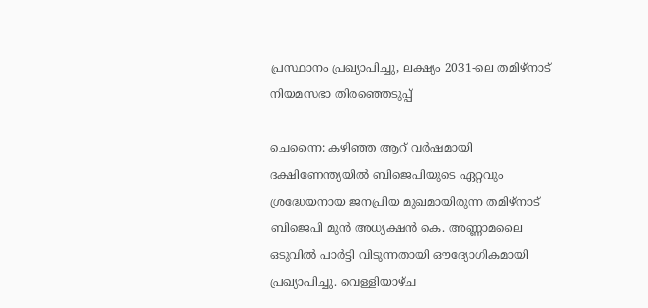പ്രസ്ഥാനം പ്രഖ്യാപിച്ചു, ലക്ഷ്യം 2031-ലെ തമിഴ്‌നാട് നിയമസഭാ തിരഞ്ഞെടുപ്പ്

ചെന്നൈ: കഴിഞ്ഞ ആറ് വർഷമായി ദക്ഷിണേന്ത്യയിൽ ബിജെപിയുടെ ഏറ്റവും ശ്രദ്ധേയനായ ജനപ്രിയ മുഖമായിരുന്ന തമിഴ്‌നാട് ബിജെപി മുൻ അധ്യക്ഷൻ കെ. അണ്ണാമലൈ ഒടുവിൽ പാർട്ടി വിടുന്നതായി ഔദ്യോഗികമായി പ്രഖ്യാപിച്ചു. വെള്ളിയാഴ്ച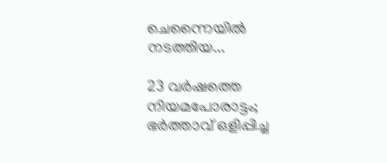ചെന്നൈയിൽ നടത്തിയ...

23 വർഷത്തെ നിയമപോരാട്ടം; ഭർത്താവ് ഒളിപ്പിച്ച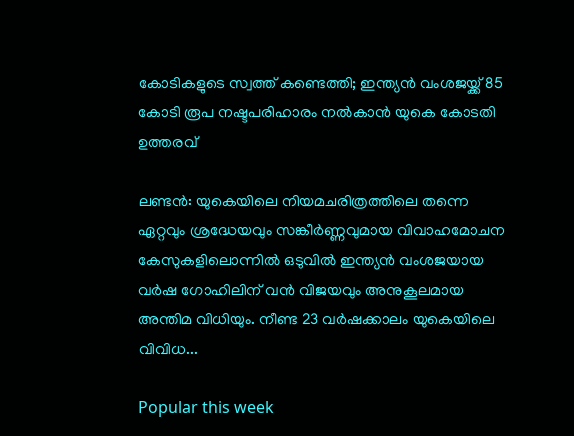കോടികളുടെ സ്വത്ത് കണ്ടെത്തി; ഇന്ത്യൻ വംശജയ്ക്ക് 85 കോടി രൂപ നഷ്ടപരിഹാരം നൽകാൻ യുകെ കോടതി ഉത്തരവ്

ലണ്ടൻ: യുകെയിലെ നിയമചരിത്രത്തിലെ തന്നെ ഏറ്റവും ശ്രദ്ധേയവും സങ്കീർണ്ണവുമായ വിവാഹമോചന കേസുകളിലൊന്നിൽ ഒടുവിൽ ഇന്ത്യൻ വംശജയായ വർഷ ഗോഹിലിന് വൻ വിജയവും അനുകൂലമായ അന്തിമ വിധിയും. നീണ്ട 23 വർഷക്കാലം യുകെയിലെ വിവിധ...

Popular this week